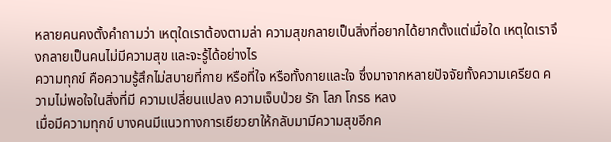หลายคนคงตั้งคำถามว่า เหตุใดเราต้องตามล่า ความสุขกลายเป็นสิ่งที่อยากได้ยากตั้งแต่เมื่อใด เหตุใดเราจึงกลายเป็นคนไม่มีความสุข และจะรู้ได้อย่างไร
ความทุกข์ คือความรู้สึกไม่สบายที่กาย หรือที่ใจ หรือทั้งกายและใจ ซึ่งมาจากหลายปัจจัยทั้งความเครียด ความไม่พอใจในสิ่งที่มี ความเปลี่ยนแปลง ความเจ็บป่วย รัก โลภ โกรธ หลง
เมื่อมีความทุกข์ บางคนมีแนวทางการเยียวยาให้กลับมามีความสุขอีกค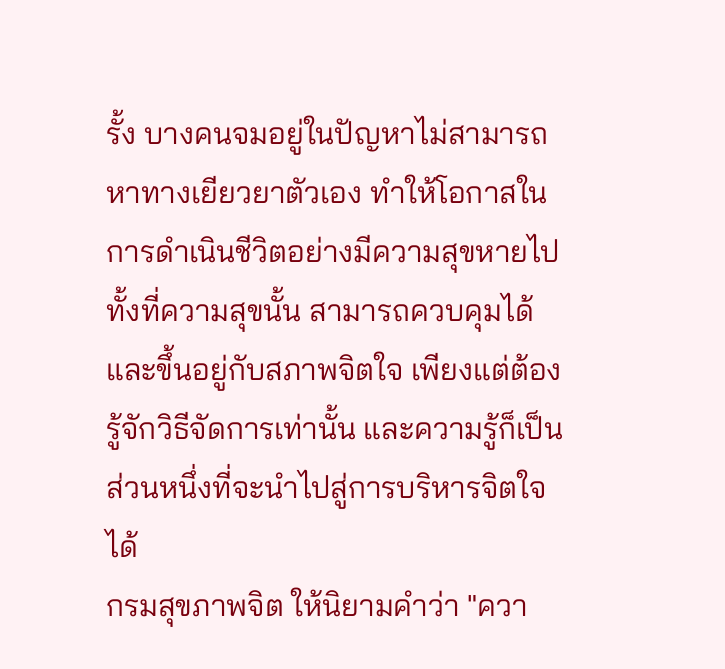รั้ง บางคนจมอยู่ในปัญหาไม่สามารถหาทางเยียวยาตัวเอง ทำให้โอกาสในการดำเนินชีวิตอย่างมีความสุขหายไป ทั้งที่ความสุขนั้น สามารถควบคุมได้ และขึ้นอยู่กับสภาพจิตใจ เพียงแต่ต้องรู้จักวิธีจัดการเท่านั้น และความรู้ก็เป็นส่วนหนึ่งที่จะนำไปสู่การบริหารจิตใจได้
กรมสุขภาพจิต ให้นิยามคำว่า "ควา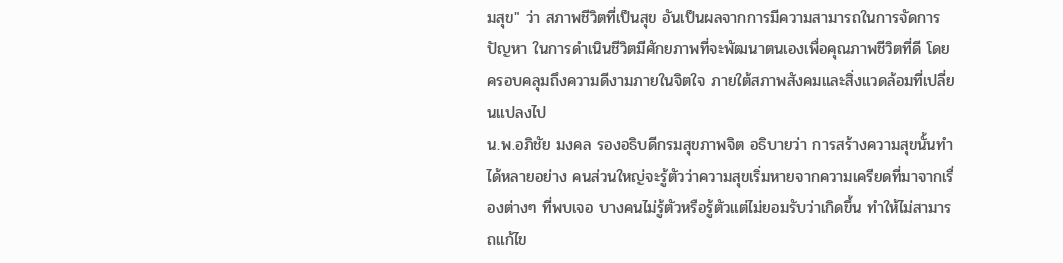มสุข" ว่า สภาพชีวิตที่เป็นสุข อันเป็นผลจากการมีความสามารถในการจัดการปัญหา ในการดำเนินชีวิตมีศักยภาพที่จะพัฒนาตนเองเพื่อคุณภาพชีวิตที่ดี โดยครอบคลุมถึงความดีงามภายในจิตใจ ภายใต้สภาพสังคมและสิ่งแวดล้อมที่เปลี่ยนแปลงไป
น.พ.อภิชัย มงคล รองอธิบดีกรมสุขภาพจิต อธิบายว่า การสร้างความสุขนั้นทำได้หลายอย่าง คนส่วนใหญ่จะรู้ตัวว่าความสุขเริ่มหายจากความเครียดที่มาจากเรื่องต่างๆ ที่พบเจอ บางคนไม่รู้ตัวหรือรู้ตัวแต่ไม่ยอมรับว่าเกิดขึ้น ทำให้ไม่สามารถแก้ไข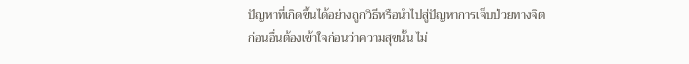ปัญหาที่เกิดขึ้นได้อย่างถูกวิธีหรือนำไปสู่ปัญหาการเจ็บป่วยทางจิต
ก่อนอื่นต้องเข้าใจก่อนว่าความสุขนั้น ไม่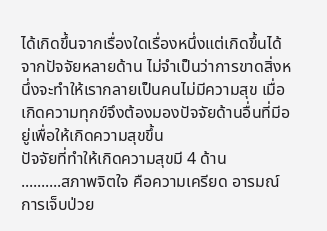ได้เกิดขึ้นจากเรื่องใดเรื่องหนึ่งแต่เกิดขึ้นได้จากปัจจัยหลายด้าน ไม่จำเป็นว่าการขาดสิ่งหนึ่งจะทำให้เรากลายเป็นคนไม่มีความสุข เมื่อเกิดความทุกข์จึงต้องมองปัจจัยด้านอื่นที่มีอยู่เพื่อให้เกิดความสุขขึ้น
ปัจจัยที่ทำให้เกิดความสุขมี 4 ด้าน
..........สภาพจิตใจ คือความเครียด อารมณ์ การเจ็บป่วย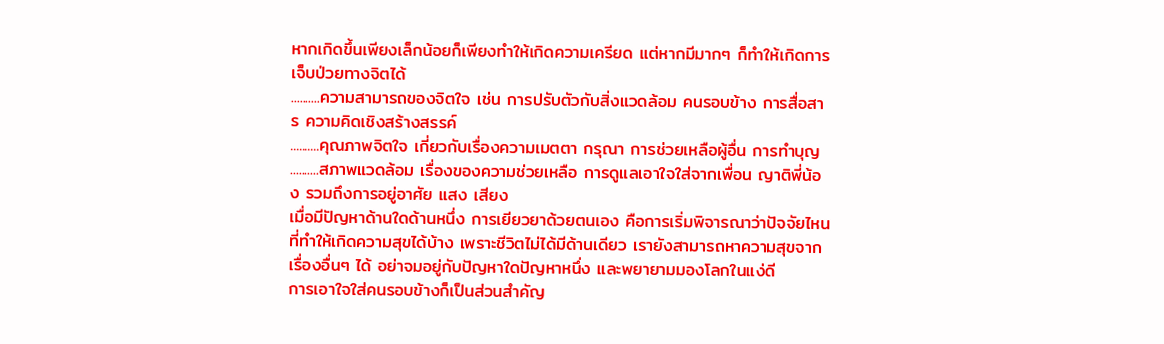หากเกิดขึ้นเพียงเล็กน้อยก็เพียงทำให้เกิดความเครียด แต่หากมีมากๆ ก็ทำให้เกิดการเจ็บป่วยทางจิตได้
..........ความสามารถของจิตใจ เช่น การปรับตัวกับสิ่งแวดล้อม คนรอบข้าง การสื่อสาร ความคิดเชิงสร้างสรรค์
..........คุณภาพจิตใจ เกี่ยวกับเรื่องความเมตตา กรุณา การช่วยเหลือผู้อื่น การทำบุญ
..........สภาพแวดล้อม เรื่องของความช่วยเหลือ การดูแลเอาใจใส่จากเพื่อน ญาติพี่น้อง รวมถึงการอยู่อาศัย แสง เสียง
เมื่อมีปัญหาด้านใดด้านหนึ่ง การเยียวยาด้วยตนเอง คือการเริ่มพิจารณาว่าปัจจัยไหนที่ทำให้เกิดความสุขได้บ้าง เพราะชีวิตไม่ได้มีด้านเดียว เรายังสามารถหาความสุขจากเรื่องอื่นๆ ได้ อย่าจมอยู่กับปัญหาใดปัญหาหนึ่ง และพยายามมองโลกในแง่ดี
การเอาใจใส่คนรอบข้างก็เป็นส่วนสำคัญ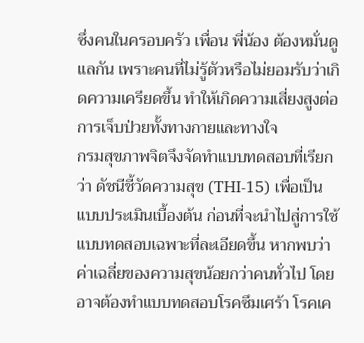ซึ่งคนในครอบครัว เพื่อน พี่น้อง ต้องหมั่นดูแลกัน เพราะคนที่ไม่รู้ตัวหรือไม่ยอมรับว่าเกิดความเครียดขึ้น ทำให้เกิดความเสี่ยงสูงต่อการเจ็บป่วยทั้งทางกายและทางใจ
กรมสุขภาพจิตจึงจัดทำแบบทดสอบที่เรียกว่า ดัชนีชี้วัดความสุข (THI-15) เพื่อเป็นแบบประเมินเบื้องต้น ก่อนที่จะนำไปสู่การใช้แบบทดสอบเฉพาะที่ละเอียดขึ้น หากพบว่าค่าเฉลี่ยของความสุขน้อยกว่าคนทั่วไป โดยอาจต้องทำแบบทดสอบโรคซึมเศร้า โรคเค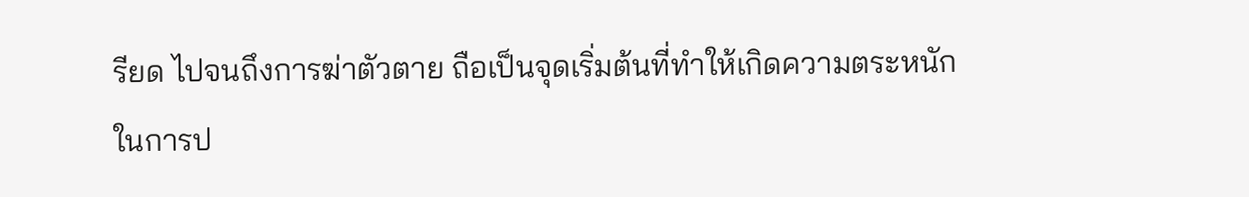รียด ไปจนถึงการฆ่าตัวตาย ถือเป็นจุดเริ่มต้นที่ทำให้เกิดความตระหนักในการป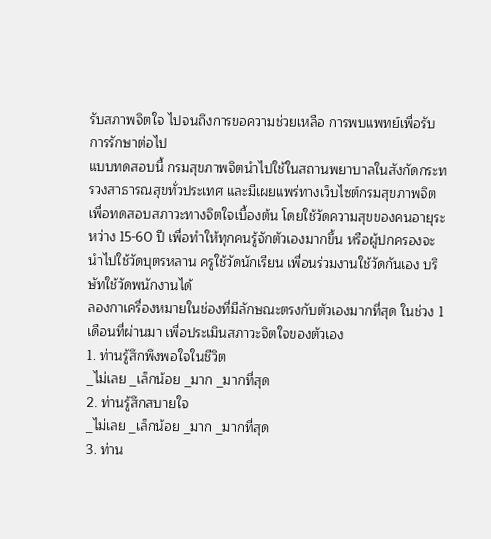รับสภาพจิตใจ ไปจนถึงการขอความช่วยเหลือ การพบแพทย์เพื่อรับการรักษาต่อไป
แบบทดสอบนี้ กรมสุขภาพจิตนำไปใช้ในสถานพยาบาลในสังกัดกระทรวงสาธารณสุขทั่วประเทศ และมีเผยแพร่ทางเว็บไซต์กรมสุขภาพจิต เพื่อทดสอบสภาวะทางจิตใจเบื้องต้น โดยใช้วัดความสุขของคนอายุระหว่าง 15-60 ปี เพื่อทำให้ทุกคนรู้จักตัวเองมากขึ้น หรือผู้ปกครองจะนำไปใช้วัดบุตรหลาน ครูใช้วัดนักเรียน เพื่อนร่วมงานใช้วัดกันเอง บริษัทใช้วัดพนักงานได้
ลองกาเครื่องหมายในช่องที่มีลักษณะตรงกับตัวเองมากที่สุด ในช่วง 1 เดือนที่ผ่านมา เพื่อประเมินสภาวะจิตใจของตัวเอง
1. ท่านรู้สึกพึงพอใจในชีวิต
_ไม่เลย _เล็กน้อย _มาก _มากที่สุด
2. ท่านรู้สึกสบายใจ
_ไม่เลย _เล็กน้อย _มาก _มากที่สุด
3. ท่าน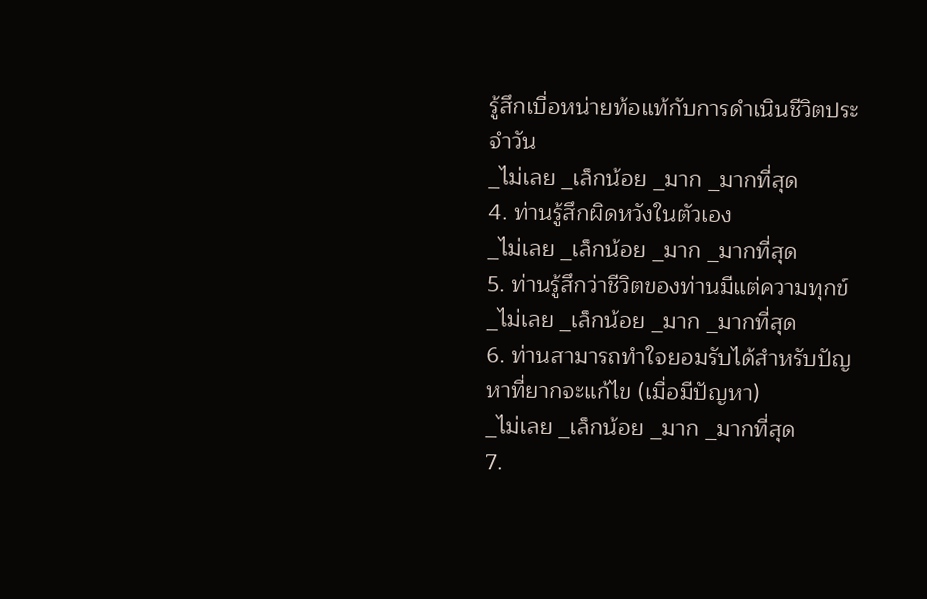รู้สึกเบื่อหน่ายท้อแท้กับการดำเนินชีวิตประจำวัน
_ไม่เลย _เล็กน้อย _มาก _มากที่สุด
4. ท่านรู้สึกผิดหวังในตัวเอง
_ไม่เลย _เล็กน้อย _มาก _มากที่สุด
5. ท่านรู้สึกว่าชีวิตของท่านมีแต่ความทุกข์
_ไม่เลย _เล็กน้อย _มาก _มากที่สุด
6. ท่านสามารถทำใจยอมรับได้สำหรับปัญหาที่ยากจะแก้ไข (เมื่อมีปัญหา)
_ไม่เลย _เล็กน้อย _มาก _มากที่สุด
7.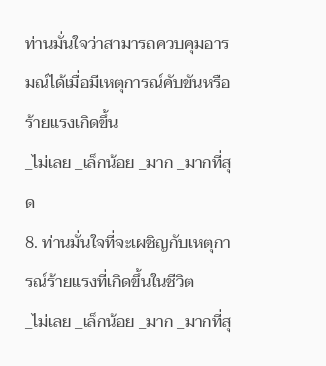ท่านมั่นใจว่าสามารถควบคุมอารมณ์ได้เมื่อมีเหตุการณ์คับขันหรือร้ายแรงเกิดขึ้น
_ไม่เลย _เล็กน้อย _มาก _มากที่สุด
8. ท่านมั่นใจที่จะเผชิญกับเหตุการณ์ร้ายแรงที่เกิดขึ้นในชีวิต
_ไม่เลย _เล็กน้อย _มาก _มากที่สุ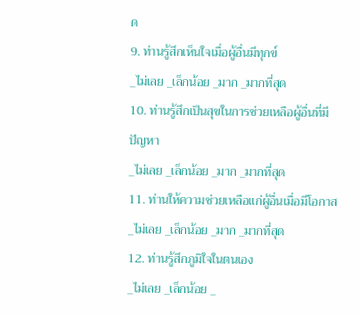ด
9. ท่านรู้สึกเห็นใจเมื่อผู้อื่นมีทุกข์
_ไม่เลย _เล็กน้อย _มาก _มากที่สุด
10. ท่านรู้สึกเป็นสุขในการช่วยเหลือผู้อื่นที่มีปัญหา
_ไม่เลย _เล็กน้อย _มาก _มากที่สุด
11. ท่านให้ความช่วยเหลือแก่ผู้อื่นเมื่อมีโอกาส
_ไม่เลย _เล็กน้อย _มาก _มากที่สุด
12. ท่านรู้สึกภูมิใจในตนเอง
_ไม่เลย _เล็กน้อย _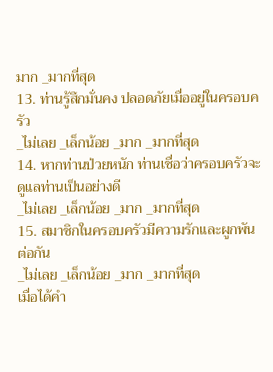มาก _มากที่สุด
13. ท่านรู้สึกมั่นคง ปลอดภัยเมื่ออยู่ในครอบครัว
_ไม่เลย _เล็กน้อย _มาก _มากที่สุด
14. หากท่านป่วยหนัก ท่านเชื่อว่าครอบครัวจะดูแลท่านเป็นอย่างดี
_ไม่เลย _เล็กน้อย _มาก _มากที่สุด
15. สมาชิกในครอบครัวมีความรักและผูกพันต่อกัน
_ไม่เลย _เล็กน้อย _มาก _มากที่สุด
เมื่อได้คำ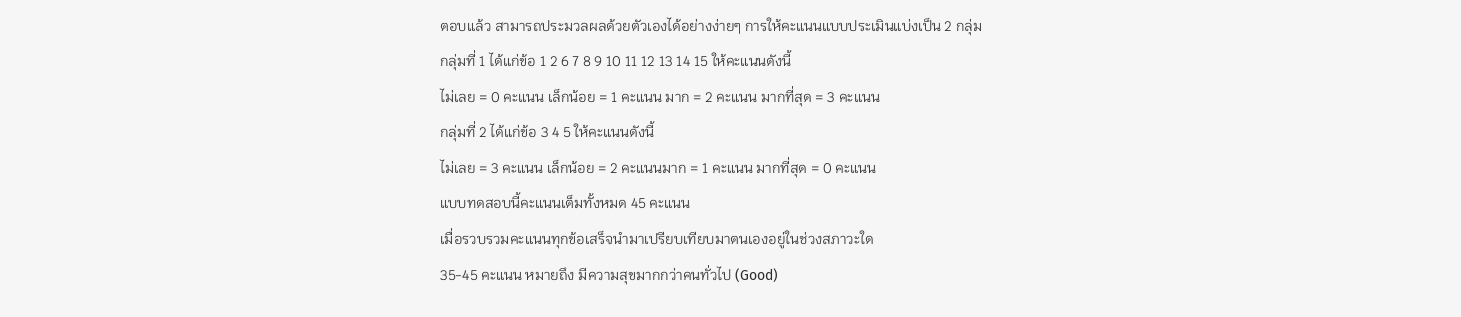ตอบแล้ว สามารถประมวลผลด้วยตัวเองได้อย่างง่ายๆ การให้คะแนนแบบประเมินแบ่งเป็น 2 กลุ่ม
กลุ่มที่ 1 ได้แก่ข้อ 1 2 6 7 8 9 10 11 12 13 14 15 ให้คะแนนดังนี้
ไม่เลย = 0 คะแนน เล็กน้อย = 1 คะแนน มาก = 2 คะแนน มากที่สุด = 3 คะแนน
กลุ่มที่ 2 ได้แก่ข้อ 3 4 5 ให้คะแนนดังนี้
ไม่เลย = 3 คะแนน เล็กน้อย = 2 คะแนนมาก = 1 คะแนน มากที่สุด = 0 คะแนน
แบบทดสอบนี้คะแนนเต็มทั้งหมด 45 คะแนน
เมื่อรวบรวมคะแนนทุกข้อเสร็จนำมาเปรียบเทียบมาตนเองอยู่ในช่วงสภาวะใด
35-45 คะแนน หมายถึง มีความสุขมากกว่าคนทั่วไป (Good)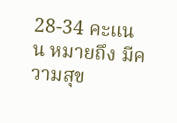28-34 คะแนน หมายถึง มีความสุข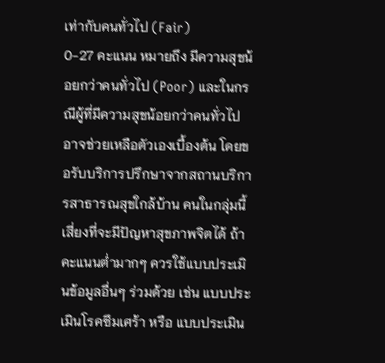เท่ากับคนทั่วไป (Fair)
0-27 คะแนน หมายถึง มีความสุขน้อยกว่าคนทั่วไป (Poor) และในกรณีผู้ที่มีความสุขน้อยกว่าคนทั่วไป อาจช่วยเหลือตัวเองเบื้องต้น โดยขอรับบริการปรึกษาจากสถานบริการสาธารณสุขใกล้บ้าน คนในกลุ่มนี้เสี่ยงที่จะมีปัญหาสุขภาพจิตได้ ถ้าคะแนนต่ำมากๆ ควรใช้แบบประเมินข้อมูลอื่นๆ ร่วมด้วย เช่น แบบประเมินโรคซึมเศร้า หรือ แบบประเมิน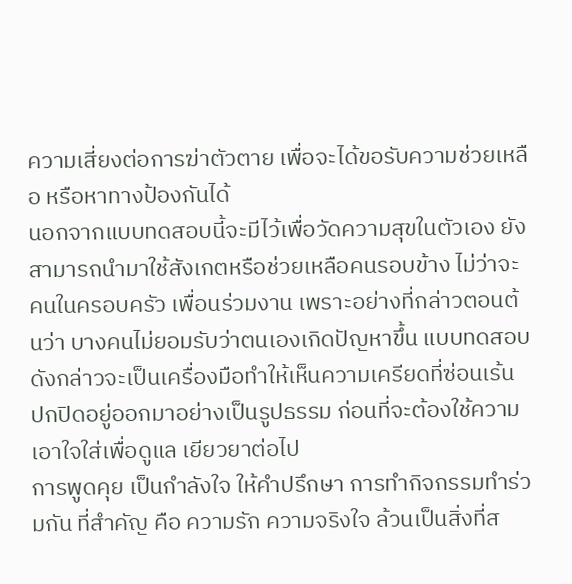ความเสี่ยงต่อการฆ่าตัวตาย เพื่อจะได้ขอรับความช่วยเหลือ หรือหาทางป้องกันได้
นอกจากแบบทดสอบนี้จะมีไว้เพื่อวัดความสุขในตัวเอง ยังสามารถนำมาใช้สังเกตหรือช่วยเหลือคนรอบข้าง ไม่ว่าจะคนในครอบครัว เพื่อนร่วมงาน เพราะอย่างที่กล่าวตอนต้นว่า บางคนไม่ยอมรับว่าตนเองเกิดปัญหาขึ้น แบบทดสอบดังกล่าวจะเป็นเครื่องมือทำให้เห็นความเครียดที่ซ่อนเร้น ปกปิดอยู่ออกมาอย่างเป็นรูปธรรม ก่อนที่จะต้องใช้ความเอาใจใส่เพื่อดูแล เยียวยาต่อไป
การพูดคุย เป็นกำลังใจ ให้คำปรึกษา การทำกิจกรรมทำร่วมกัน ที่สำคัญ คือ ความรัก ความจริงใจ ล้วนเป็นสิ่งที่ส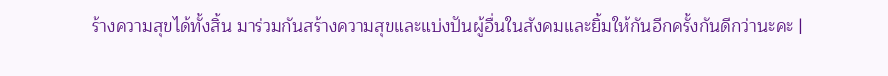ร้างความสุขได้ทั้งสิ้น มาร่วมกันสร้างความสุขและแบ่งปันผู้อื่นในสังคมและยิ้มให้กันอีกครั้งกันดีกว่านะคะ |